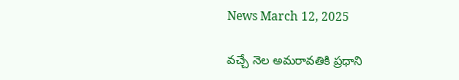News March 12, 2025

వచ్చే నెల అమరావతికి ప్రధాని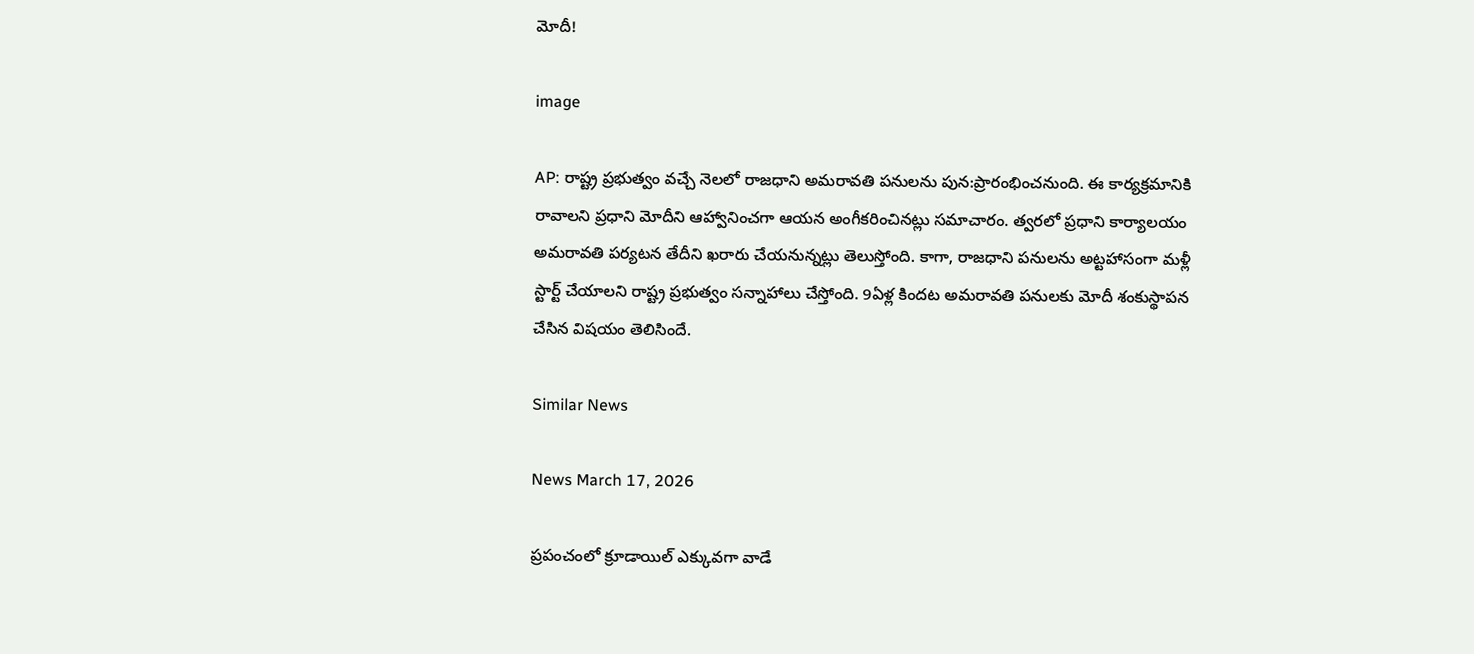మోదీ!

image

AP: రాష్ట్ర ప్రభుత్వం వచ్చే నెలలో రాజధాని అమరావతి పనులను పున:ప్రారంభించనుంది. ఈ కార్యక్రమానికి రావాలని ప్రధాని మోదీని ఆహ్వానించగా ఆయన అంగీకరించినట్లు సమాచారం. త్వరలో ప్రధాని కార్యాలయం అమరావతి పర్యటన తేదీని ఖరారు చేయనున్నట్లు తెలుస్తోంది. కాగా, రాజధాని పనులను అట్టహాసంగా మళ్లీ స్టార్ట్ చేయాలని రాష్ట్ర ప్రభుత్వం సన్నాహాలు చేస్తోంది. 9ఏళ్ల కిందట అమరావతి పనులకు మోదీ శంకుస్థాపన చేసిన విషయం తెలిసిందే.

Similar News

News March 17, 2026

ప్రపంచంలో క్రూడాయిల్ ఎక్కువగా వాడే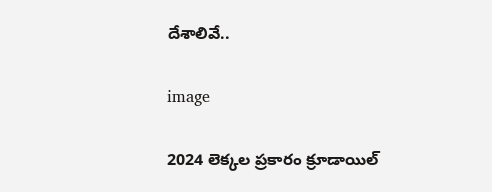దేశాలివే..

image

2024 లెక్కల ప్రకారం క్రూడాయిల్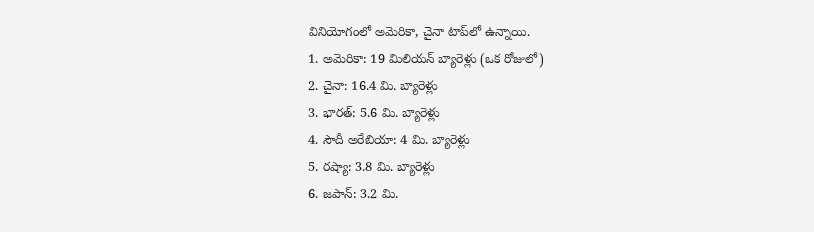వినియోగంలో అమెరికా, చైనా టాప్‌లో ఉన్నాయి.
1. అమెరికా: 19 మిలియన్ బ్యారెళ్లు (ఒక రోజులో)
2. చైనా: 16.4 మి. బ్యారెళ్లు
3. భారత్: 5.6 మి. బ్యారెళ్లు
4. సౌదీ అరేబియా: 4 మి. బ్యారెళ్లు
5. రష్యా: 3.8 మి. బ్యారెళ్లు
6. జపాన్: 3.2 మి.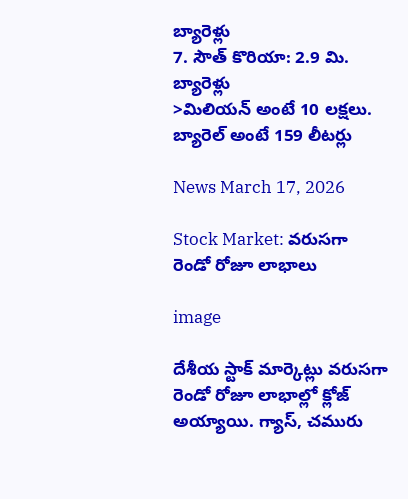బ్యారెళ్లు
7. సౌత్ కొరియా: 2.9 మి. బ్యారెళ్లు
>మిలియన్ అంటే 10 లక్షలు. బ్యారెల్ అంటే 159 లీటర్లు

News March 17, 2026

Stock Market: వరుసగా రెండో రోజూ లాభాలు

image

దేశీయ స్టాక్ మార్కెట్లు వరుసగా రెండో రోజూ లాభాల్లో క్లోజ్ అయ్యాయి. గ్యాస్, చమురు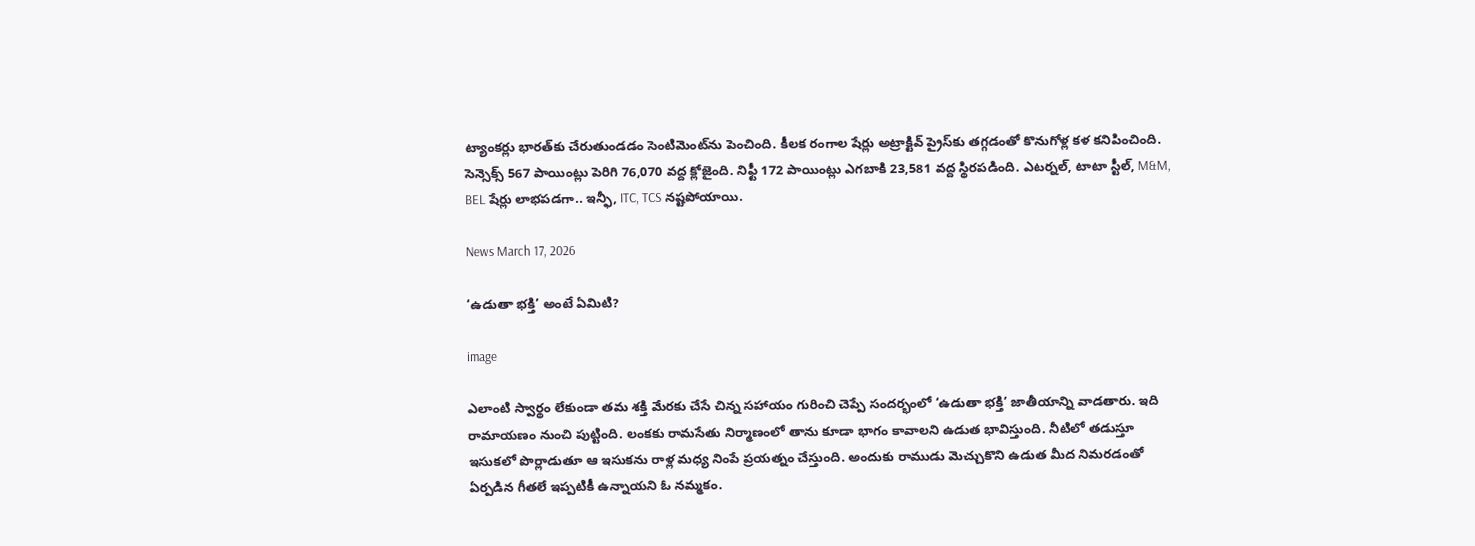ట్యాంకర్లు భారత్‌కు చేరుతుండడం సెంటిమెంట్‌ను పెంచింది. కీలక రంగాల షేర్లు అట్రాక్టివ్ ప్రైస్‌కు తగ్గడంతో కొనుగోళ్ల కళ కనిపించింది. సెన్సెక్స్ 567 పాయింట్లు పెరిగి 76,070 వద్ద క్లోజైంది. నిఫ్టీ 172 పాయింట్లు ఎగబాకి 23,581 వద్ద స్థిరపడింది. ఎటర్నల్, టాటా స్టీల్, M&M, BEL షేర్లు లాభపడగా.. ఇన్ఫీ, ITC, TCS నష్టపోయాయి.

News March 17, 2026

‘ఉడుతా భక్తి’ అంటే ఏమిటి?

image

ఎలాంటి స్వార్థం లేకుండా తమ శక్తి మేరకు చేసే చిన్న సహాయం గురించి చెప్పే సందర్భంలో ‘ఉడుతా భక్తి’ జాతీయాన్ని వాడతారు. ఇది రామాయణం నుంచి పుట్టింది. లంకకు రామసేతు నిర్మాణంలో తాను కూడా భాగం కావాలని ఉడుత భావిస్తుంది. నీటిలో తడుస్తూ ఇసుకలో పొర్లాడుతూ ఆ ఇసుకను రాళ్ల మధ్య నింపే ప్రయత్నం చేస్తుంది. అందుకు రాముడు మెచ్చుకొని ఉడుత మీద నిమరడంతో ఏర్పడిన గీతలే ఇప్పటికీ ఉన్నాయని ఓ నమ్మకం.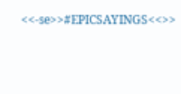<<-se>>#EPICSAYINGS<<>>